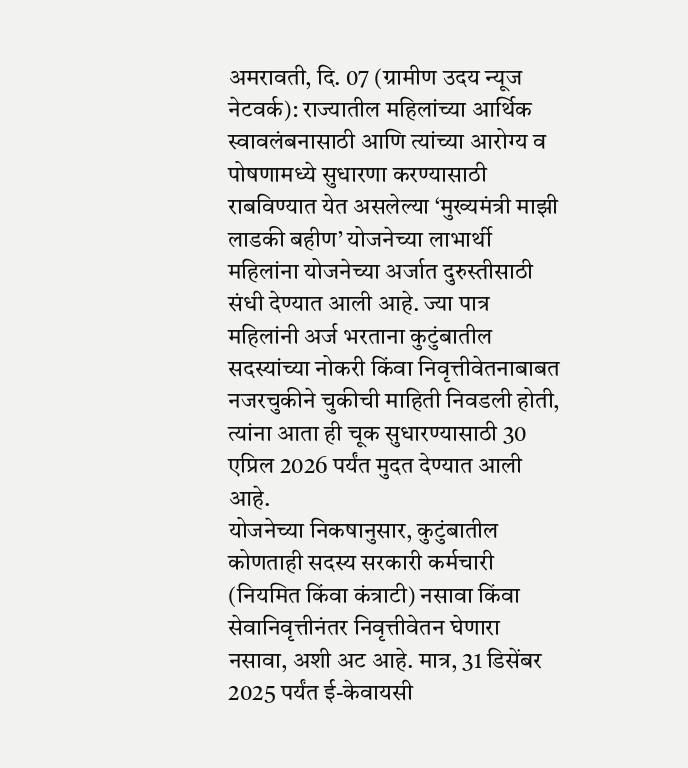अमरावती, दि. 07 (ग्रामीण उदय न्यूज नेटवर्क): राज्यातील महिलांच्या आर्थिक स्वावलंबनासाठी आणि त्यांच्या आरोग्य व पोषणामध्ये सुधारणा करण्यासाठी राबविण्यात येत असलेल्या ‘मुख्यमंत्री माझी लाडकी बहीण’ योजनेच्या लाभार्थी महिलांना योजनेच्या अर्जात दुरुस्तीसाठी संधी देण्यात आली आहे. ज्या पात्र महिलांनी अर्ज भरताना कुटुंबातील सदस्यांच्या नोकरी किंवा निवृत्तीवेतनाबाबत नजरचुकीने चुकीची माहिती निवडली होती, त्यांना आता ही चूक सुधारण्यासाठी 30 एप्रिल 2026 पर्यंत मुदत देण्यात आली आहे.
योजनेच्या निकषानुसार, कुटुंबातील कोणताही सदस्य सरकारी कर्मचारी (नियमित किंवा कंत्राटी) नसावा किंवा सेवानिवृत्तीनंतर निवृत्तीवेतन घेणारा नसावा, अशी अट आहे. मात्र, 31 डिसेंबर 2025 पर्यंत ई-केवायसी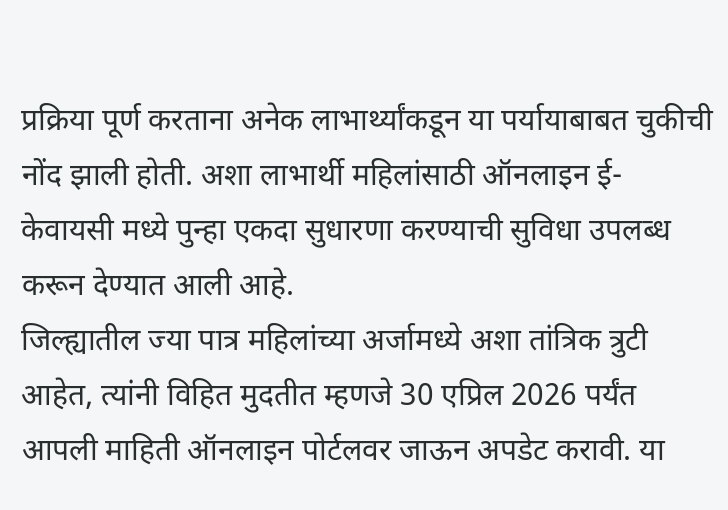प्रक्रिया पूर्ण करताना अनेक लाभार्थ्यांकडून या पर्यायाबाबत चुकीची नोंद झाली होती. अशा लाभार्थी महिलांसाठी ऑनलाइन ई-केवायसी मध्ये पुन्हा एकदा सुधारणा करण्याची सुविधा उपलब्ध करून देण्यात आली आहे.
जिल्ह्यातील ज्या पात्र महिलांच्या अर्जामध्ये अशा तांत्रिक त्रुटी आहेत, त्यांनी विहित मुदतीत म्हणजे 30 एप्रिल 2026 पर्यंत आपली माहिती ऑनलाइन पोर्टलवर जाऊन अपडेट करावी. या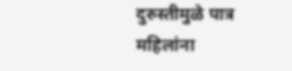दुरुस्तीमुळे पात्र महिलांना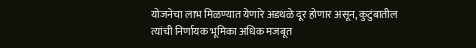योजनेचा लाभ मिळण्यात येणारे अडथळे दूर होणार असून, कुटुंबातील त्यांची निर्णायक भूमिका अधिक मजबूत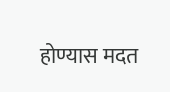होण्यास मदत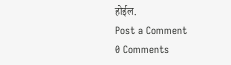होईल.
Post a Comment
0 Comments